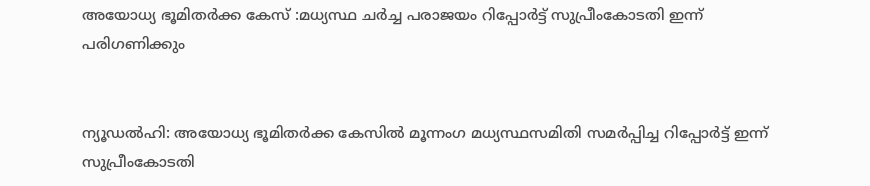അയോധ്യ ഭൂമിതര്‍ക്ക കേസ് :മധ്യസ്ഥ ചര്‍ച്ച പരാജയം റിപ്പോര്‍ട്ട് സുപ്രീംകോടതി ഇന്ന് പരിഗണിക്കും


ന്യൂഡല്‍ഹി: അയോധ്യ ഭൂമിതര്‍ക്ക കേസില്‍ മൂന്നംഗ മധ്യസ്ഥസമിതി സമര്‍പ്പിച്ച റിപ്പോര്‍ട്ട് ഇന്ന് സുപ്രീംകോടതി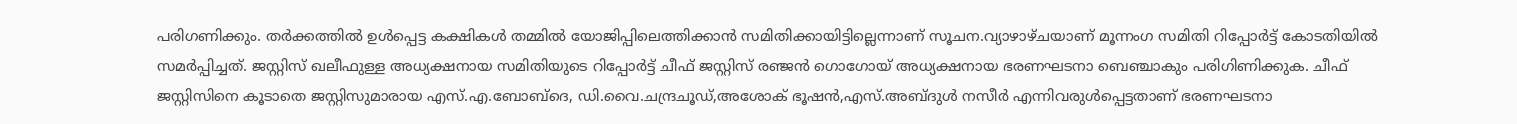പരിഗണിക്കും. തര്‍ക്കത്തില്‍ ഉള്‍പ്പെട്ട കക്ഷികള്‍ തമ്മില്‍ യോജിപ്പിലെത്തിക്കാന്‍ സമിതിക്കായിട്ടില്ലെന്നാണ് സൂചന.വ്യാഴാഴ്ചയാണ് മൂന്നംഗ സമിതി റിപ്പോര്‍ട്ട് കോടതിയില്‍ സമര്‍പ്പിച്ചത്. ജസ്റ്റിസ് ഖലീഫുള്ള അധ്യക്ഷനായ സമിതിയുടെ റിപ്പോര്‍ട്ട് ചീഫ് ജസ്റ്റിസ് രഞ്ജന്‍ ഗൊഗോയ് അധ്യക്ഷനായ ഭരണഘടനാ ബെഞ്ചാകും പരിഗിണിക്കുക. ചീഫ് ജസ്റ്റിസിനെ കൂടാതെ ജസ്റ്റിസുമാരായ എസ്.എ.ബോബ്ദെ, ഡി.വൈ.ചന്ദ്രചൂഡ്,അശോക് ഭൂഷന്‍,എസ്.അബ്ദുള്‍ നസീര്‍ എന്നിവരുള്‍പ്പെട്ടതാണ് ഭരണഘടനാ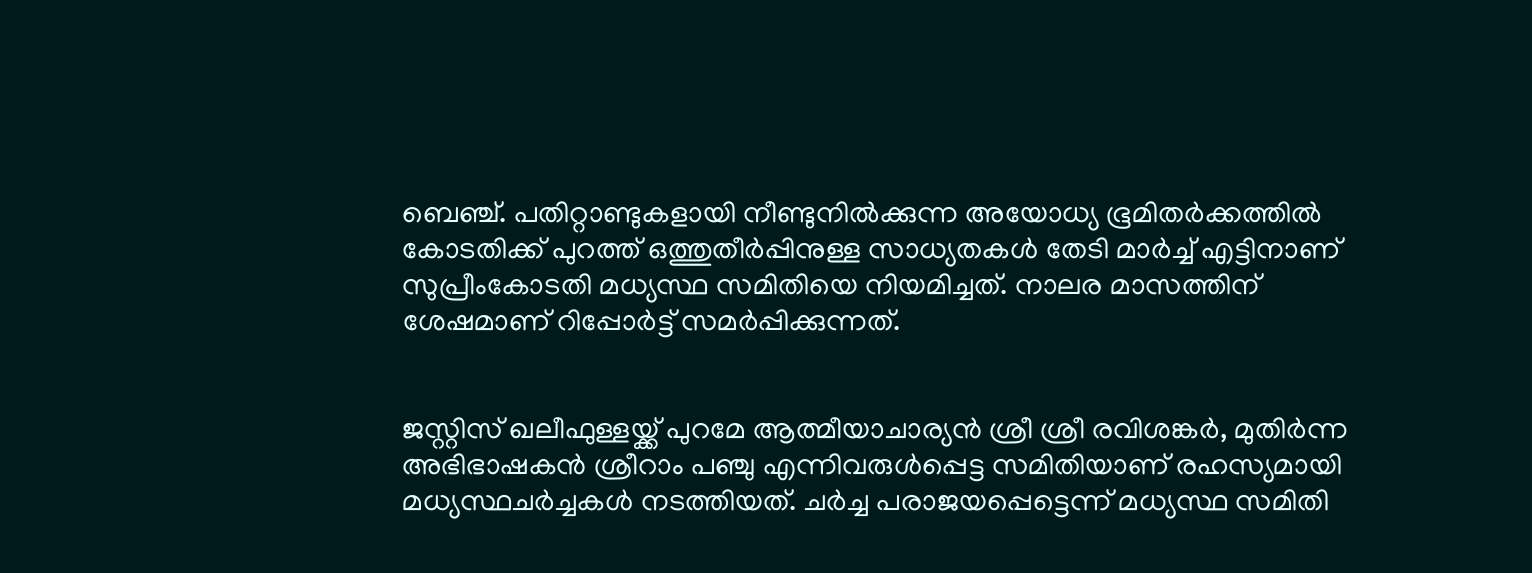ബെഞ്ച്. പതിറ്റാണ്ടുകളായി നീണ്ടുനില്‍ക്കുന്ന അയോധ്യ ഭൂമിതര്‍ക്കത്തില്‍ കോടതിക്ക് പുറത്ത് ഒത്തുതീര്‍പ്പിനുള്ള സാധ്യതകള്‍ തേടി മാര്‍ച്ച്‌ എട്ടിനാണ് സുപ്രീംകോടതി മധ്യസ്ഥ സമിതിയെ നിയമിച്ചത്. നാലര മാസത്തിന് ശേഷമാണ് റിപ്പോര്‍ട്ട് സമര്‍പ്പിക്കുന്നത്.


ജസ്റ്റിസ് ഖലീഫുള്ളയ്ക്ക് പുറമേ ആത്മീയാചാര്യന്‍ ശ്രീ ശ്രീ രവിശങ്കര്‍, മുതിര്‍ന്ന അഭിഭാഷകന്‍ ശ്രീറാം പഞ്ചു എന്നിവരുള്‍പ്പെട്ട സമിതിയാണ് രഹസ്യമായി മധ്യസ്ഥചര്‍ച്ചകള്‍ നടത്തിയത്. ചര്‍ച്ച പരാജയപ്പെട്ടെന്ന് മധ്യസ്ഥ സമിതി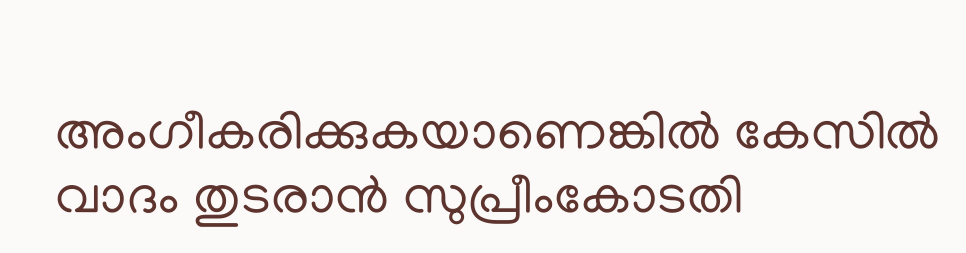അംഗീകരിക്കുകയാണെങ്കില്‍ കേസില്‍ വാദം തുടരാന്‍ സുപ്രീംകോടതി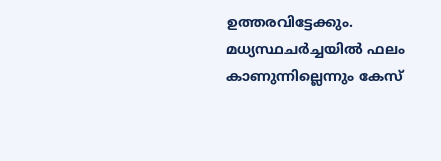ഉത്തരവിട്ടേക്കും. മധ്യസ്ഥചര്‍ച്ചയില്‍ ഫലം കാണുന്നില്ലെന്നും കേസ്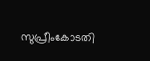സുപ്രീംകോടതി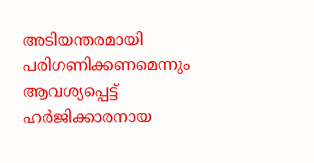അടിയന്തരമായി പരിഗണിക്കണമെന്നും ആവശ്യപ്പെട്ട് ഹര്‍ജിക്കാരനായ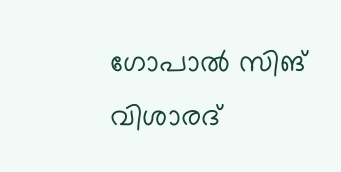ഗോപാല്‍ സിങ് വിശാരദ്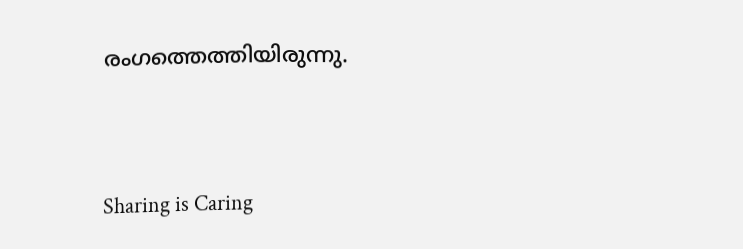രംഗത്തെത്തിയിരുന്നു.




Sharing is Caring